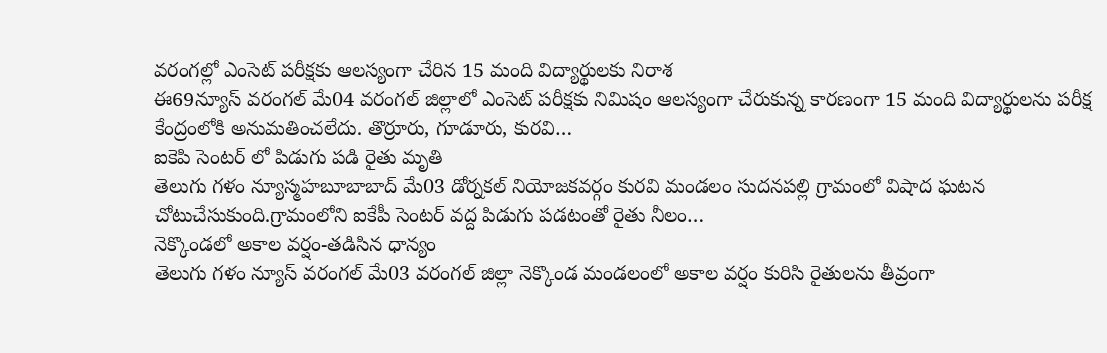వరంగల్లో ఎంసెట్ పరీక్షకు ఆలస్యంగా చేరిన 15 మంది విద్యార్థులకు నిరాశ
ఈ69న్యూస్ వరంగల్ మే04 వరంగల్ జిల్లాలో ఎంసెట్ పరీక్షకు నిమిషం ఆలస్యంగా చేరుకున్న కారణంగా 15 మంది విద్యార్థులను పరీక్ష కేంద్రంలోకి అనుమతించలేదు. తొర్రూరు, గూడూరు, కురవి…
ఐకెపి సెంటర్ లో పిడుగు పడి రైతు మృతి
తెలుగు గళం న్యూస్మహబూబాబాద్ మే03 డోర్నకల్ నియోజకవర్గం కురవి మండలం సుదనపల్లి గ్రామంలో విషాద ఘటన చోటుచేసుకుంది.గ్రామంలోని ఐకేపీ సెంటర్ వద్ద పిడుగు పడటంతో రైతు నీలం…
నెక్కొండలో అకాల వర్షం-తడిసిన ధాన్యం
తెలుగు గళం న్యూస్ వరంగల్ మే03 వరంగల్ జిల్లా నెక్కొండ మండలంలో అకాల వర్షం కురిసి రైతులను తీవ్రంగా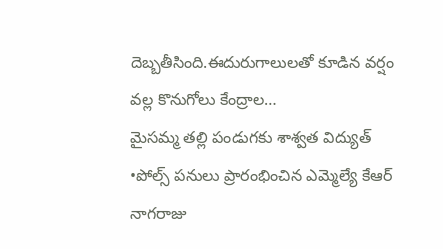దెబ్బతీసింది.ఈదురుగాలులతో కూడిన వర్షం వల్ల కొనుగోలు కేంద్రాల…
మైసమ్మ తల్లి పండుగకు శాశ్వత విద్యుత్
•పోల్స్ పనులు ప్రారంభించిన ఎమ్మెల్యే కేఆర్ నాగరాజు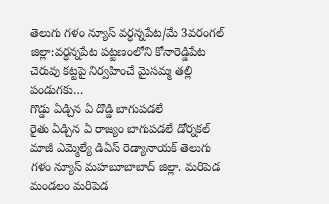తెలుగు గళం న్యూస్ వర్ధన్నపేట/మే 3వరంగల్ జిల్లా:వర్ధన్నపేట పట్టణంలోని కోనారెడ్డిపేట చెరువు కట్టపై నిర్వహించే మైసమ్మ తల్లి పండుగకు…
గొడ్డు ఏడ్చిన ఏ దొడ్డి బాగుపడలే
రైతు ఏడ్చిన ఏ రాజ్యం బాగుపడలే డోర్నకల్ మాజీ ఎమ్మెల్యే డిఏస్ రెడ్యానాయక్ తెలుగు గళం న్యూస్ మహబూబాబాద్ జిల్లా. మరిపెడ మండలం మరిపెడ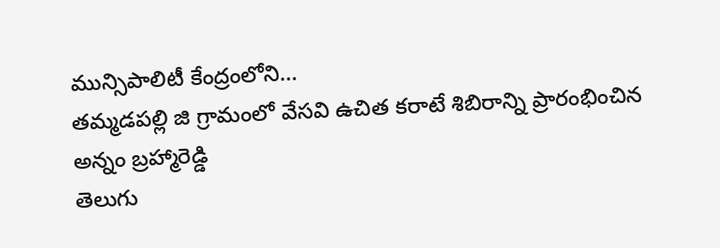మున్సిపాలిటీ కేంద్రంలోని…
తమ్మడపల్లి జి గ్రామంలో వేసవి ఉచిత కరాటే శిబిరాన్ని ప్రారంభించిన అన్నం బ్రహ్మారెడ్డి
తెలుగు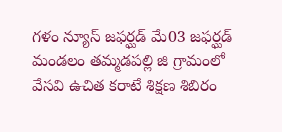గళం న్యూస్ జఫర్ఘడ్ మే03 జఫర్ఘడ్ మండలం తమ్మడపల్లి జి గ్రామంలో వేసవి ఉచిత కరాటే శిక్షణ శిబిరం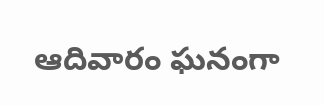ఆదివారం ఘనంగా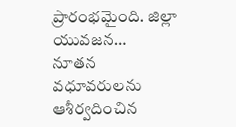ప్రారంభమైంది. జిల్లా యువజన…
నూతన వధూవరులను ఆశీర్వదించిన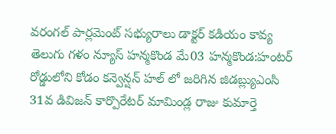వరంగల్ పార్లమెంట్ సభ్యురాలు డాక్టర్ కడియం కావ్య
తెలుగు గళం న్యూస్ హన్మకొండ మే03 హన్మకొండ:హంటర్ రోడ్డులోని కోడం కన్వెన్షన్ హల్ లో జరిగిన జిడబ్ల్యుఎంసి 31వ డివిజన్ కార్పొరేటర్ మామిండ్ల రాజు కుమార్తె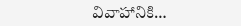వివాహానికి…